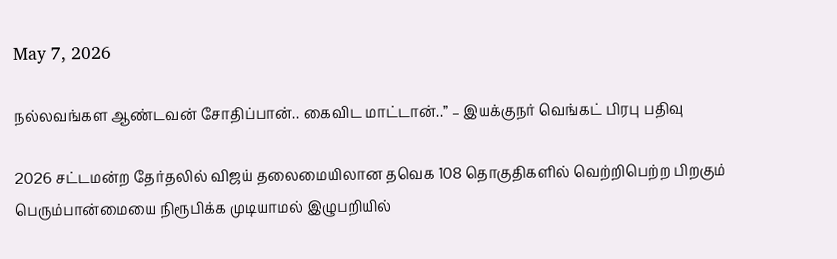May 7, 2026

நல்லவங்கள ஆண்டவன் சோதிப்பான்.. கைவிட மாட்டான்..” – இயக்குநர் வெங்கட் பிரபு பதிவு

2026 சட்டமன்ற தேர்தலில் விஜய் தலைமையிலான தவெக 108 தொகுதிகளில் வெற்றிபெற்ற பிறகும் பெரும்பான்மையை நிரூபிக்க முடியாமல் இழுபறியில்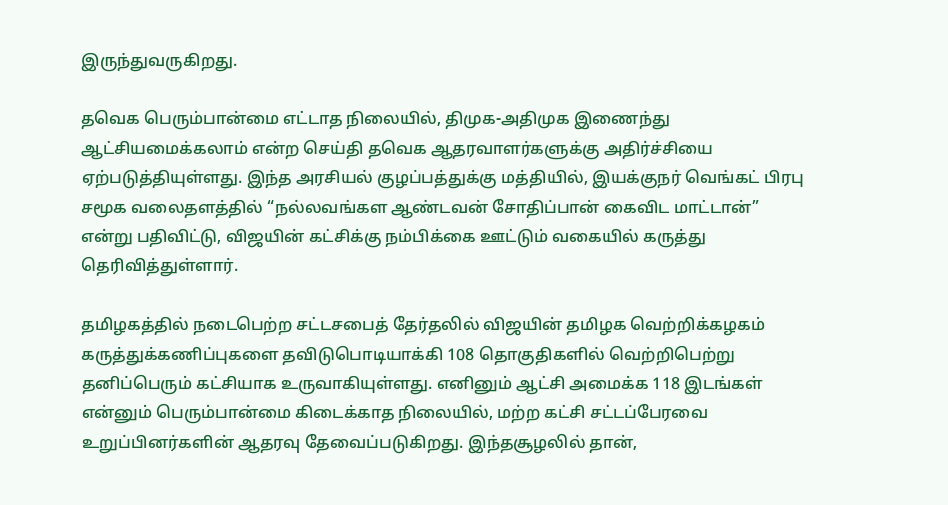இருந்துவருகிறது.

தவெக பெரும்பான்மை எட்டாத நிலையில், திமுக-அதிமுக இணைந்து ஆட்சியமைக்கலாம் என்ற செய்தி தவெக ஆதரவாளர்களுக்கு அதிர்ச்சியை ஏற்படுத்தியுள்ளது. இந்த அரசியல் குழப்பத்துக்கு மத்தியில், இயக்குநர் வெங்கட் பிரபு சமூக வலைதளத்தில் “நல்லவங்கள ஆண்டவன் சோதிப்பான் கைவிட மாட்டான்” என்று பதிவிட்டு, விஜயின் கட்சிக்கு நம்பிக்கை ஊட்டும் வகையில் கருத்து தெரிவித்துள்ளார்.

தமிழகத்தில் நடைபெற்ற சட்டசபைத் தேர்தலில் விஜயின் தமிழக வெற்றிக்கழகம் கருத்துக்கணிப்புகளை தவிடுபொடியாக்கி 108 தொகுதிகளில் வெற்றிபெற்று தனிப்பெரும் கட்சியாக உருவாகியுள்ளது. எனினும் ஆட்சி அமைக்க 118 இடங்கள் என்னும் பெரும்பான்மை கிடைக்காத நிலையில், மற்ற கட்சி சட்டப்பேரவை உறுப்பினர்களின் ஆதரவு தேவைப்படுகிறது. இந்தசூழலில் தான்,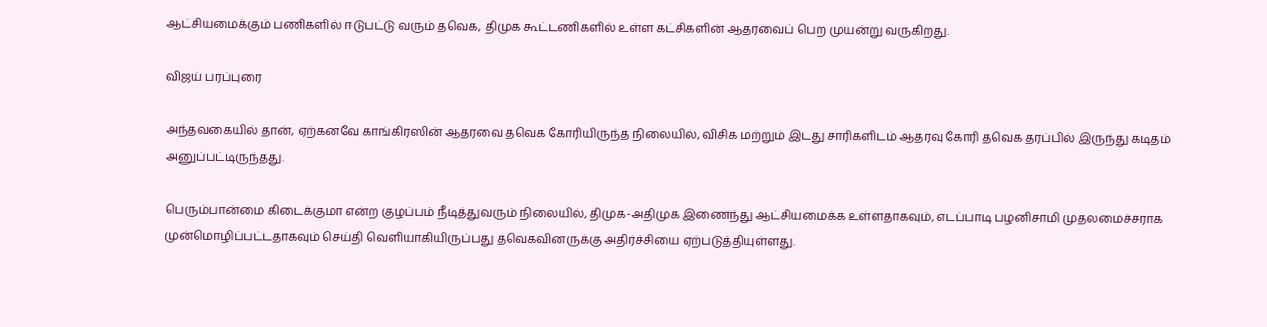ஆட்சியமைக்கும் பணிகளில் ஈடுபட்டு வரும் தவெக, திமுக கூட்டணிகளில் உள்ள கட்சிகளின் ஆதரவைப் பெற முயன்று வருகிறது.

விஜய் பரப்புரை

அந்தவகையில் தான், ஏற்கனவே காங்கிரஸின் ஆதரவை தவெக கோரியிருந்த நிலையில், விசிக மற்றும் இடது சாரிகளிடம் ஆதரவு கோரி தவெக தரப்பில் இருந்து கடிதம் அனுப்பட்டிருந்தது.

பெரும்பான்மை கிடைக்குமா என்ற குழப்பம் நீடித்துவரும் நிலையில், திமுக-அதிமுக இணைந்து ஆட்சியமைக்க உள்ளதாகவும், எடப்பாடி பழனிசாமி முதலமைச்சராக முன்மொழிப்பட்டதாகவும் செய்தி வெளியாகியிருப்பது தவெகவினருக்கு அதிர்ச்சியை ஏற்படுத்தியுள்ளது.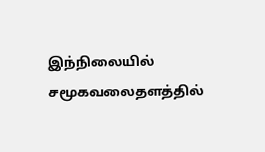இந்நிலையில் சமூகவலைதளத்தில்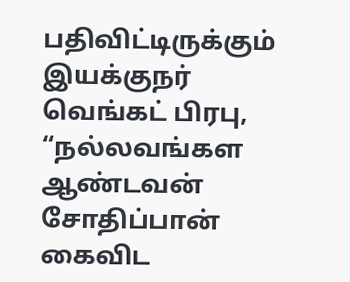பதிவிட்டிருக்கும் இயக்குநர் வெங்கட் பிரபு, “நல்லவங்கள ஆண்டவன் சோதிப்பான் கைவிட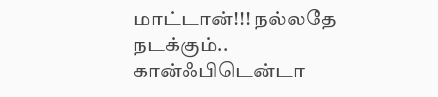மாட்டான்!!! நல்லதே நடக்கும்.. கான்ஃபிடென்டா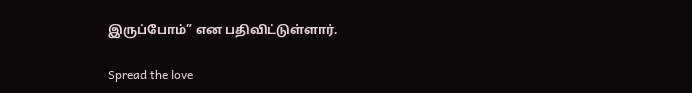இருப்போம்” என பதிவிட்டுள்ளார்.

Spread the love